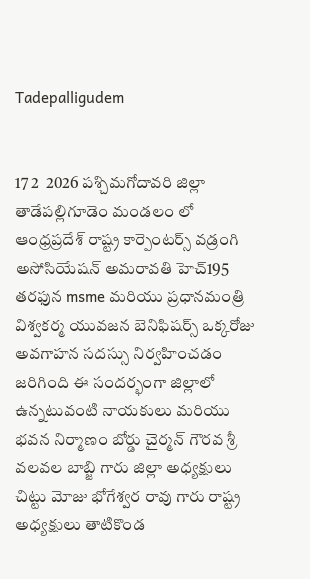Tadepalligudem


17 2  2026 పశ్చిమగోదావరి జిల్లా తాడేపల్లిగూడెం మండలం లో ఆంధ్రప్రదేశ్ రాష్ట్ర కార్పెంటర్స్ వడ్రంగి అసోసియేషన్ అమరావతి హెచ్195 తరఫున msme మరియు ప్రధానమంత్రి విశ్వకర్మ యువజన బెనిఫిషర్స్ ఒక్కరోజు అవగాహన సదస్సు నిర్వహించడం జరిగింది ఈ సందర్భంగా జిల్లాలో ఉన్నటువంటి నాయకులు మరియు భవన నిర్మాణం బోర్డు చైర్మన్ గౌరవ శ్రీ వలవల బాబ్జి గారు జిల్లా అధ్యక్షులు చిట్టు మోజు భోగేశ్వర రావు గారు రాష్ట్ర అధ్యక్షులు తాటికొండ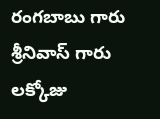రంగబాబు గారు శ్రీనివాస్ గారు లక్కోజు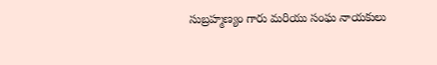సుబ్రహ్మణ్యం గారు మరియు సంఘ నాయకులు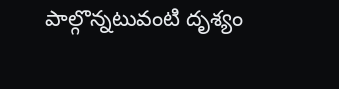పాల్గొన్నటువంటి దృశ్యం